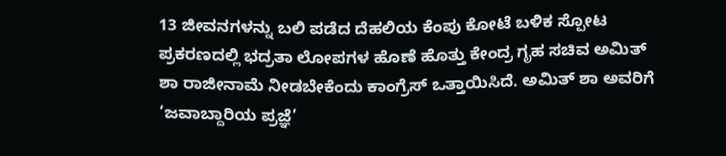13 ಜೀವನಗಳನ್ನು ಬಲಿ ಪಡೆದ ದೆಹಲಿಯ ಕೆಂಪು ಕೋಟೆ ಬಳಿಕ ಸ್ಪೋಟ ಪ್ರಕರಣದಲ್ಲಿ ಭದ್ರತಾ ಲೋಪಗಳ ಹೊಣೆ ಹೊತ್ತು ಕೇಂದ್ರ ಗೃಹ ಸಚಿವ ಅಮಿತ್ ಶಾ ರಾಜೀನಾಮೆ ನೀಡಬೇಕೆಂದು ಕಾಂಗ್ರೆಸ್ ಒತ್ತಾಯಿಸಿದೆ. ಅಮಿತ್ ಶಾ ಅವರಿಗೆ ‘ಜವಾಬ್ದಾರಿಯ ಪ್ರಜ್ಞೆ’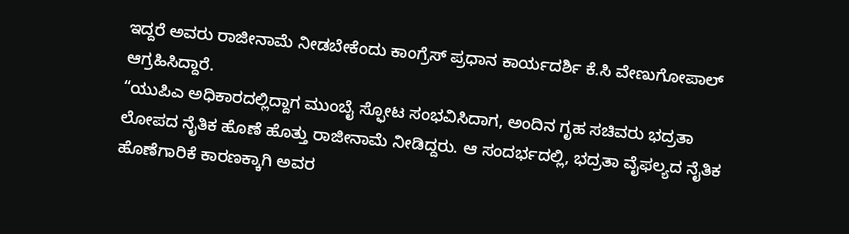ಇದ್ದರೆ ಅವರು ರಾಜೀನಾಮೆ ನೀಡಬೇಕೆಂದು ಕಾಂಗ್ರೆಸ್ ಪ್ರಧಾನ ಕಾರ್ಯದರ್ಶಿ ಕೆ.ಸಿ ವೇಣುಗೋಪಾಲ್ ಆಗ್ರಹಿಸಿದ್ದಾರೆ.
“ಯುಪಿಎ ಅಧಿಕಾರದಲ್ಲಿದ್ದಾಗ ಮುಂಬೈ ಸ್ಫೋಟ ಸಂಭವಿಸಿದಾಗ, ಅಂದಿನ ಗೃಹ ಸಚಿವರು ಭದ್ರತಾ ಲೋಪದ ನೈತಿಕ ಹೊಣೆ ಹೊತ್ತು ರಾಜೀನಾಮೆ ನೀಡಿದ್ದರು. ಆ ಸಂದರ್ಭದಲ್ಲಿ, ಭದ್ರತಾ ವೈಫಲ್ಯದ ನೈತಿಕ ಹೊಣೆಗಾರಿಕೆ ಕಾರಣಕ್ಕಾಗಿ ಅವರ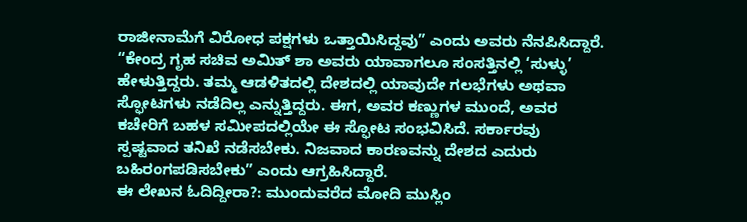ರಾಜೀನಾಮೆಗೆ ವಿರೋಧ ಪಕ್ಷಗಳು ಒತ್ತಾಯಿಸಿದ್ದವು” ಎಂದು ಅವರು ನೆನಪಿಸಿದ್ದಾರೆ.
“ಕೇಂದ್ರ ಗೃಹ ಸಚಿವ ಅಮಿತ್ ಶಾ ಅವರು ಯಾವಾಗಲೂ ಸಂಸತ್ತಿನಲ್ಲಿ ‘ಸುಳ್ಳು’ ಹೇಳುತ್ತಿದ್ದರು. ತಮ್ಮ ಆಡಳಿತದಲ್ಲಿ ದೇಶದಲ್ಲಿ ಯಾವುದೇ ಗಲಭೆಗಳು ಅಥವಾ ಸ್ಫೋಟಗಳು ನಡೆದಿಲ್ಲ ಎನ್ನುತ್ತಿದ್ದರು. ಈಗ, ಅವರ ಕಣ್ಣುಗಳ ಮುಂದೆ, ಅವರ ಕಚೇರಿಗೆ ಬಹಳ ಸಮೀಪದಲ್ಲಿಯೇ ಈ ಸ್ಫೋಟ ಸಂಭವಿಸಿದೆ. ಸರ್ಕಾರವು ಸ್ಪಷ್ಟವಾದ ತನಿಖೆ ನಡೆಸಬೇಕು. ನಿಜವಾದ ಕಾರಣವನ್ನು ದೇಶದ ಎದುರು ಬಹಿರಂಗಪಡಿಸಬೇಕು” ಎಂದು ಆಗ್ರಹಿಸಿದ್ದಾರೆ.
ಈ ಲೇಖನ ಓದಿದ್ದೀರಾ?: ಮುಂದುವರೆದ ಮೋದಿ ಮುಸ್ಲಿಂ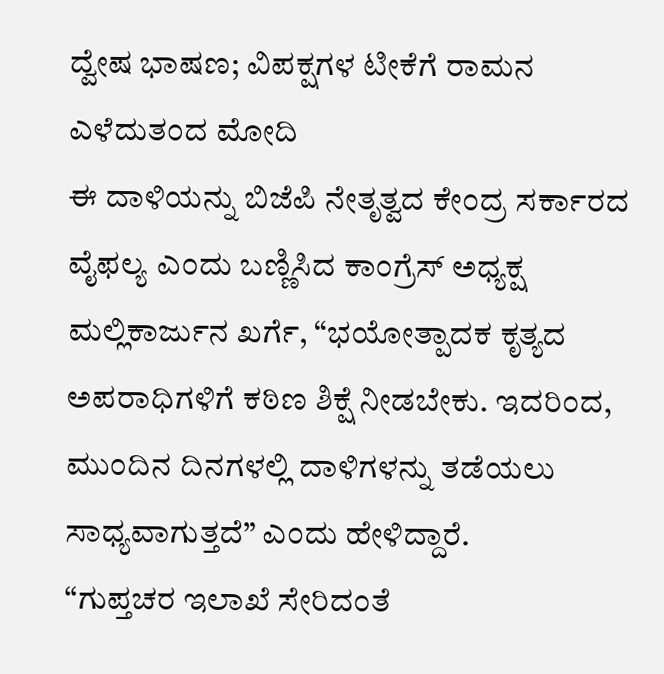ದ್ವೇಷ ಭಾಷಣ; ವಿಪಕ್ಷಗಳ ಟೀಕೆಗೆ ರಾಮನ ಎಳೆದುತಂದ ಮೋದಿ
ಈ ದಾಳಿಯನ್ನು ಬಿಜೆಪಿ ನೇತೃತ್ವದ ಕೇಂದ್ರ ಸರ್ಕಾರದ ವೈಫಲ್ಯ ಎಂದು ಬಣ್ಣಿಸಿದ ಕಾಂಗ್ರೆಸ್ ಅಧ್ಯಕ್ಷ ಮಲ್ಲಿಕಾರ್ಜುನ ಖರ್ಗೆ, “ಭಯೋತ್ಪಾದಕ ಕೃತ್ಯದ ಅಪರಾಧಿಗಳಿಗೆ ಕಠಿಣ ಶಿಕ್ಷೆ ನೀಡಬೇಕು. ಇದರಿಂದ, ಮುಂದಿನ ದಿನಗಳಲ್ಲಿ ದಾಳಿಗಳನ್ನು ತಡೆಯಲು ಸಾಧ್ಯವಾಗುತ್ತದೆ” ಎಂದು ಹೇಳಿದ್ದಾರೆ.
“ಗುಪ್ತಚರ ಇಲಾಖೆ ಸೇರಿದಂತೆ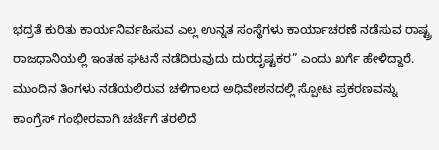ಭದ್ರತೆ ಕುರಿತು ಕಾರ್ಯನಿರ್ವಹಿಸುವ ಎಲ್ಲ ಉನ್ನತ ಸಂಸ್ಥೆಗಳು ಕಾರ್ಯಾಚರಣೆ ನಡೆಸುವ ರಾಷ್ಟ್ರ ರಾಜಧಾನಿಯಲ್ಲಿ ಇಂತಹ ಘಟನೆ ನಡೆದಿರುವುದು ದುರದೃಷ್ಟಕರ” ಎಂದು ಖರ್ಗೆ ಹೇಳಿದ್ದಾರೆ. ಮುಂದಿನ ತಿಂಗಳು ನಡೆಯಲಿರುವ ಚಳಿಗಾಲದ ಅಧಿವೇಶನದಲ್ಲಿ ಸ್ಪೋಟ ಪ್ರಕರಣವನ್ನು ಕಾಂಗ್ರೆಸ್ ಗಂಭೀರವಾಗಿ ಚರ್ಚೆಗೆ ತರಲಿದೆ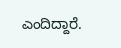ಎಂದಿದ್ದಾರೆ.